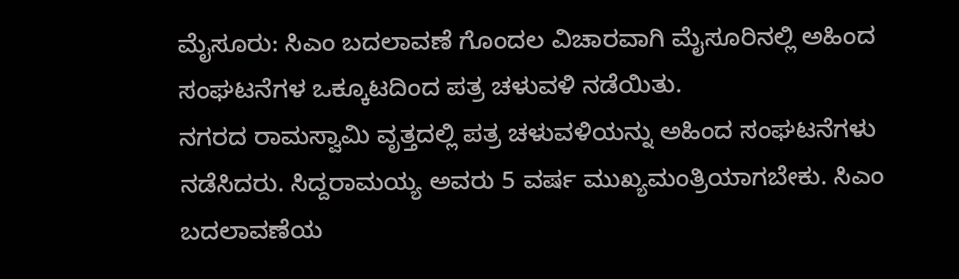ಮೈಸೂರು: ಸಿಎಂ ಬದಲಾವಣೆ ಗೊಂದಲ ವಿಚಾರವಾಗಿ ಮೈಸೂರಿನಲ್ಲಿ ಅಹಿಂದ ಸಂಘಟನೆಗಳ ಒಕ್ಕೂಟದಿಂದ ಪತ್ರ ಚಳುವಳಿ ನಡೆಯಿತು.
ನಗರದ ರಾಮಸ್ವಾಮಿ ವೃತ್ತದಲ್ಲಿ ಪತ್ರ ಚಳುವಳಿಯನ್ನು ಅಹಿಂದ ಸಂಘಟನೆಗಳು ನಡೆಸಿದರು. ಸಿದ್ದರಾಮಯ್ಯ ಅವರು 5 ವರ್ಷ ಮುಖ್ಯಮಂತ್ರಿಯಾಗಬೇಕು. ಸಿಎಂ ಬದಲಾವಣೆಯ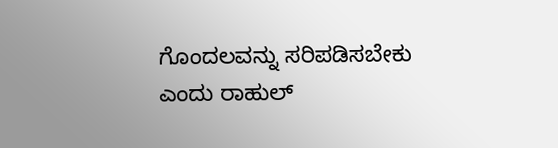ಗೊಂದಲವನ್ನು ಸರಿಪಡಿಸಬೇಕು ಎಂದು ರಾಹುಲ್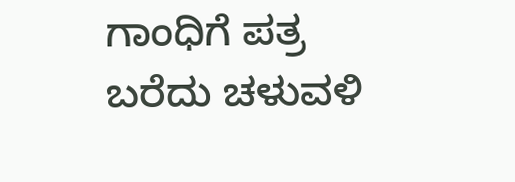ಗಾಂಧಿಗೆ ಪತ್ರ ಬರೆದು ಚಳುವಳಿ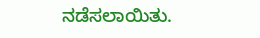ನಡೆಸಲಾಯಿತು.